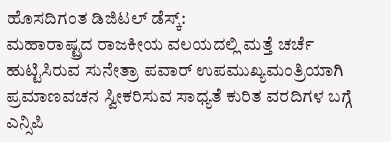ಹೊಸದಿಗಂತ ಡಿಜಿಟಲ್ ಡೆಸ್ಕ್:
ಮಹಾರಾಷ್ಟ್ರದ ರಾಜಕೀಯ ವಲಯದಲ್ಲಿ ಮತ್ತೆ ಚರ್ಚೆ ಹುಟ್ಟಿಸಿರುವ ಸುನೇತ್ರಾ ಪವಾರ್ ಉಪಮುಖ್ಯಮಂತ್ರಿಯಾಗಿ ಪ್ರಮಾಣವಚನ ಸ್ವೀಕರಿಸುವ ಸಾಧ್ಯತೆ ಕುರಿತ ವರದಿಗಳ ಬಗ್ಗೆ ಎನ್ಸಿಪಿ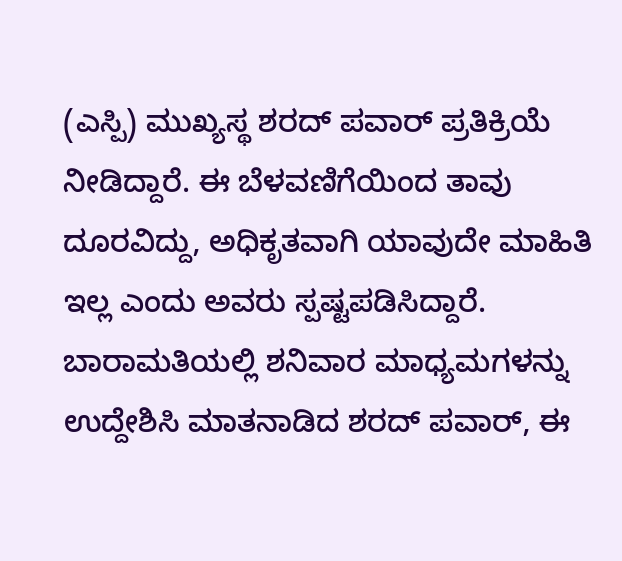(ಎಸ್ಪಿ) ಮುಖ್ಯಸ್ಥ ಶರದ್ ಪವಾರ್ ಪ್ರತಿಕ್ರಿಯೆ ನೀಡಿದ್ದಾರೆ. ಈ ಬೆಳವಣಿಗೆಯಿಂದ ತಾವು ದೂರವಿದ್ದು, ಅಧಿಕೃತವಾಗಿ ಯಾವುದೇ ಮಾಹಿತಿ ಇಲ್ಲ ಎಂದು ಅವರು ಸ್ಪಷ್ಟಪಡಿಸಿದ್ದಾರೆ.
ಬಾರಾಮತಿಯಲ್ಲಿ ಶನಿವಾರ ಮಾಧ್ಯಮಗಳನ್ನು ಉದ್ದೇಶಿಸಿ ಮಾತನಾಡಿದ ಶರದ್ ಪವಾರ್, ಈ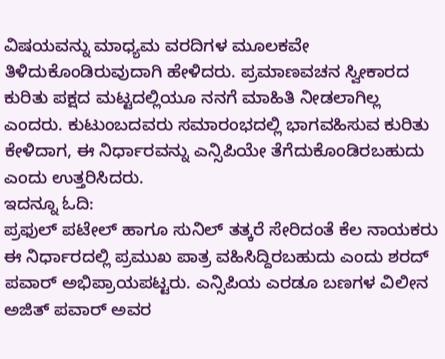ವಿಷಯವನ್ನು ಮಾಧ್ಯಮ ವರದಿಗಳ ಮೂಲಕವೇ ತಿಳಿದುಕೊಂಡಿರುವುದಾಗಿ ಹೇಳಿದರು. ಪ್ರಮಾಣವಚನ ಸ್ವೀಕಾರದ ಕುರಿತು ಪಕ್ಷದ ಮಟ್ಟದಲ್ಲಿಯೂ ನನಗೆ ಮಾಹಿತಿ ನೀಡಲಾಗಿಲ್ಲ ಎಂದರು. ಕುಟುಂಬದವರು ಸಮಾರಂಭದಲ್ಲಿ ಭಾಗವಹಿಸುವ ಕುರಿತು ಕೇಳಿದಾಗ, ಈ ನಿರ್ಧಾರವನ್ನು ಎನ್ಸಿಪಿಯೇ ತೆಗೆದುಕೊಂಡಿರಬಹುದು ಎಂದು ಉತ್ತರಿಸಿದರು.
ಇದನ್ನೂ ಓದಿ:
ಪ್ರಫುಲ್ ಪಟೇಲ್ ಹಾಗೂ ಸುನಿಲ್ ತತ್ಕರೆ ಸೇರಿದಂತೆ ಕೆಲ ನಾಯಕರು ಈ ನಿರ್ಧಾರದಲ್ಲಿ ಪ್ರಮುಖ ಪಾತ್ರ ವಹಿಸಿದ್ದಿರಬಹುದು ಎಂದು ಶರದ್ ಪವಾರ್ ಅಭಿಪ್ರಾಯಪಟ್ಟರು. ಎನ್ಸಿಪಿಯ ಎರಡೂ ಬಣಗಳ ವಿಲೀನ ಅಜಿತ್ ಪವಾರ್ ಅವರ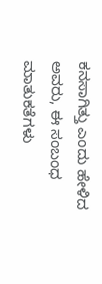ಕನಸಾಗಿತ್ತು ಎಂದು ಹೇಳಿದ ಅವರು, ಈ ಸಂಬಂಧ ಮಾತುಕತೆಗಳು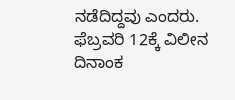ನಡೆದಿದ್ದವು ಎಂದರು. ಫೆಬ್ರವರಿ 12ಕ್ಕೆ ವಿಲೀನ ದಿನಾಂಕ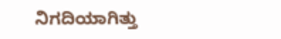ನಿಗದಿಯಾಗಿತ್ತು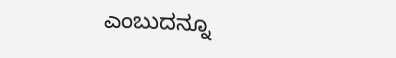ಎಂಬುದನ್ನೂ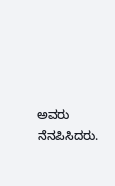ಅವರು ನೆನಪಿಸಿದರು.